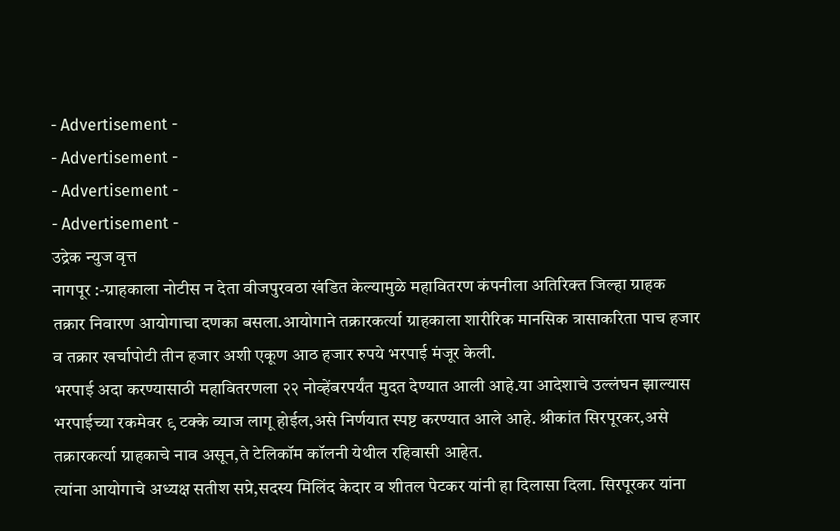- Advertisement -
- Advertisement -
- Advertisement -
- Advertisement -
उद्रेक न्युज वृत्त
नागपूर :-ग्राहकाला नोटीस न देता वीजपुरवठा खंडित केल्यामुळे महावितरण कंपनीला अतिरिक्त जिल्हा ग्राहक तक्रार निवारण आयोगाचा दणका बसला.आयोगाने तक्रारकर्त्या ग्राहकाला शारीरिक मानसिक त्रासाकरिता पाच हजार व तक्रार खर्चापोटी तीन हजार अशी एकूण आठ हजार रुपये भरपाई मंजूर केली.
भरपाई अदा करण्यासाठी महावितरणला २२ नोव्हेंबरपर्यंत मुदत देण्यात आली आहे.या आदेशाचे उल्लंघन झाल्यास भरपाईच्या रकमेवर ९ टक्के व्याज लागू होईल,असे निर्णयात स्पष्ट करण्यात आले आहे. श्रीकांत सिरपूरकर,असे तक्रारकर्त्या ग्राहकाचे नाव असून,ते टेलिकॉम कॉलनी येथील रहिवासी आहेत.
त्यांना आयोगाचे अध्यक्ष सतीश सप्रे,सदस्य मिलिंद केदार व शीतल पेटकर यांनी हा दिलासा दिला. सिरपूरकर यांना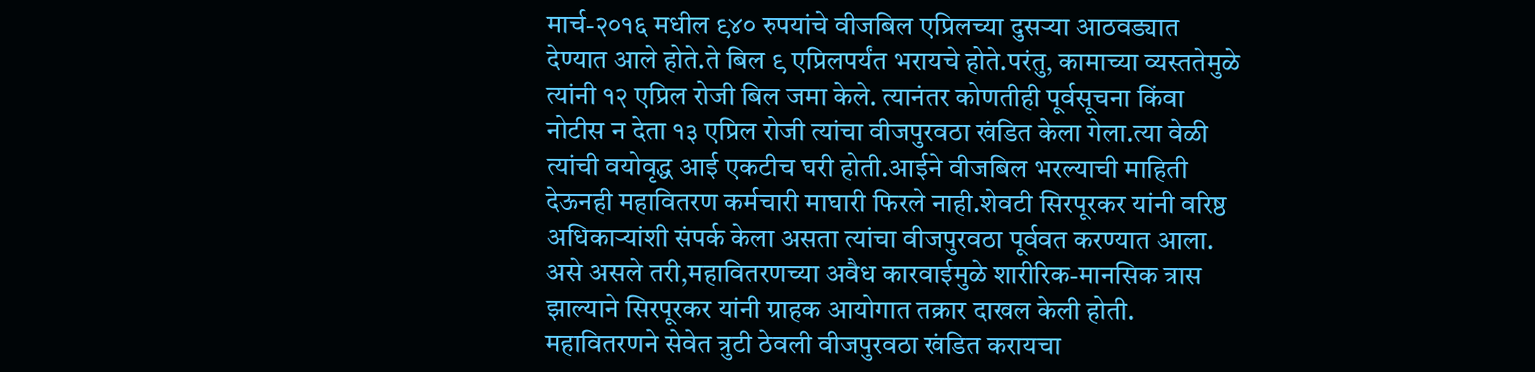मार्च-२०१६ मधील ९४० रुपयांचे वीजबिल एप्रिलच्या दुसऱ्या आठवड्यात देण्यात आले होते.ते बिल ९ एप्रिलपर्यंत भरायचे होते.परंतु, कामाच्या व्यस्ततेमुळे त्यांनी १२ एप्रिल रोजी बिल जमा केले. त्यानंतर कोणतीही पूर्वसूचना किंवा नोटीस न देता १३ एप्रिल रोजी त्यांचा वीजपुरवठा खंडित केला गेला.त्या वेळी त्यांची वयोवृद्ध आई एकटीच घरी होती.आईने वीजबिल भरल्याची माहिती देऊनही महावितरण कर्मचारी माघारी फिरले नाही.शेवटी सिरपूरकर यांनी वरिष्ठ अधिकाऱ्यांशी संपर्क केला असता त्यांचा वीजपुरवठा पूर्ववत करण्यात आला. असे असले तरी,महावितरणच्या अवैध कारवाईमुळे शारीरिक-मानसिक त्रास झाल्याने सिरपूरकर यांनी ग्राहक आयोगात तक्रार दाखल केली होती.
महावितरणने सेवेत त्रुटी ठेवली वीजपुरवठा खंडित करायचा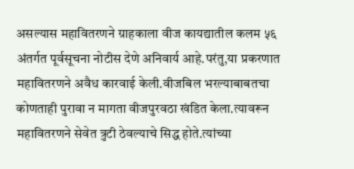असल्यास महावितरणने ग्राहकाला वीज कायद्यातील कलम ५६ अंतर्गत पूर्वसूचना नोटीस देणे अनिवार्य आहे.परंतु,या प्रकरणात महावितरणने अवैध कारवाई केली.वीजबिल भरल्याबाबतचा कोणताही पुरावा न मागता वीजपुरवठा खंडित केला.त्यावरून महावितरणने सेवेत त्रुटी ठेवल्याचे सिद्ध होते.त्यांच्या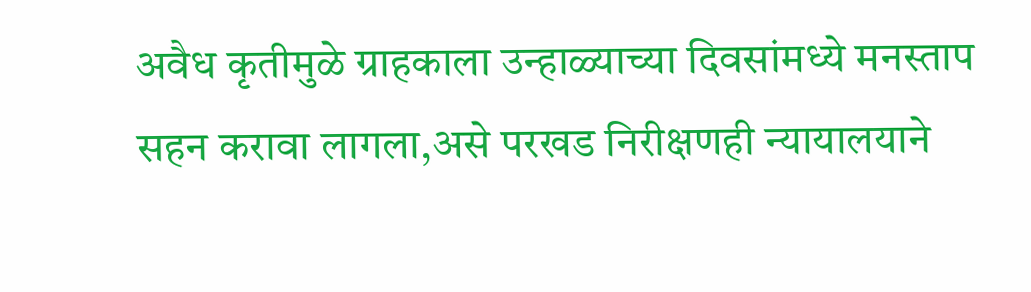अवैध कृतीमुळे ग्राहकाला उन्हाळ्याच्या दिवसांमध्ये मनस्ताप सहन करावा लागला,असे परखड निरीक्षणही न्यायालयाने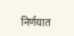निर्णयात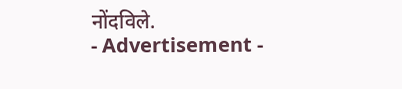नोंदविले.
- Advertisement -